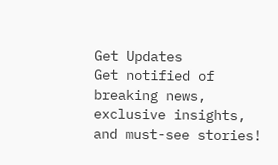Get Updates
Get notified of breaking news, exclusive insights, and must-see stories!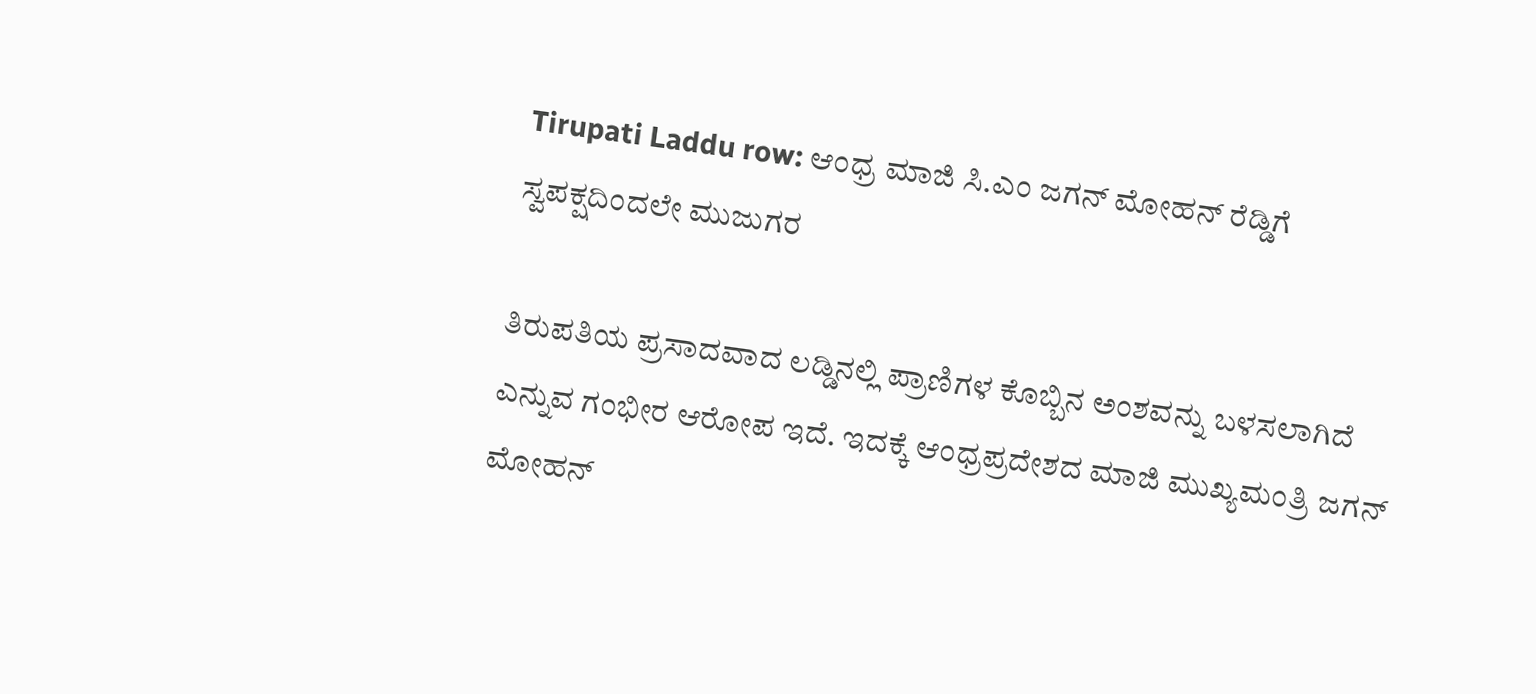Tirupati Laddu row: ಆಂಧ್ರ ಮಾಜಿ ಸಿ.ಎಂ ಜಗನ್ ಮೋಹನ್‌ ರೆಡ್ಡಿಗೆ ಸ್ವಪಕ್ಷದಿಂದಲೇ ಮುಜುಗರ

ತಿರುಪತಿಯ ಪ್ರಸಾದವಾದ ಲಡ್ಡಿನಲ್ಲಿ ಪ್ರಾಣಿಗಳ ಕೊಬ್ಬಿನ ಅಂಶವನ್ನು ಬಳಸಲಾಗಿದೆ ಎನ್ನುವ ಗಂಭೀರ ಆರೋಪ ಇದೆ. ಇದಕ್ಕೆ ಆಂಧ್ರಪ್ರದೇಶದ ಮಾಜಿ ಮುಖ್ಯಮಂತ್ರಿ ಜಗನ್ ಮೋಹನ್‌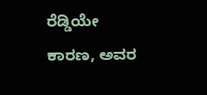ರೆಡ್ಡಿಯೇ ಕಾರಣ, ಅವರ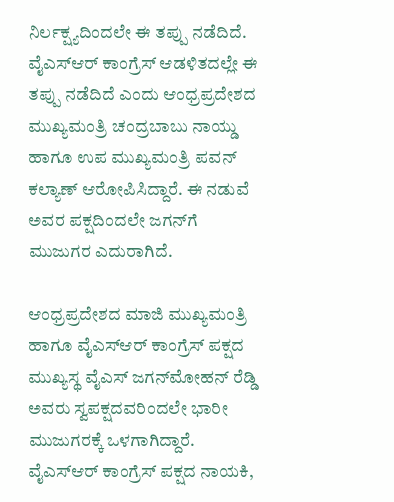ನಿರ್ಲಕ್ಷ್ಯದಿಂದಲೇ ಈ ತಪ್ಪು ನಡೆದಿದೆ. ವೈಎಸ್ಆರ್ ಕಾಂಗ್ರೆಸ್‌ ಆಡಳಿತದಲ್ಲೇ ಈ ತಪ್ಪು ನಡೆದಿದೆ ಎಂದು ಆಂಧ್ರಪ್ರದೇಶದ ಮುಖ್ಯಮಂತ್ರಿ ಚಂದ್ರಬಾಬು ನಾಯ್ಡು ಹಾಗೂ ಉಪ ಮುಖ್ಯಮಂತ್ರಿ ಪವನ್‌ ಕಲ್ಯಾಣ್‌ ಆರೋಪಿಸಿದ್ದಾರೆ. ಈ ನಡುವೆ ಅವರ ಪಕ್ಷದಿಂದಲೇ ಜಗನ್‌ಗೆ ಮುಜುಗರ ಎದುರಾಗಿದೆ.

ಆಂಧ್ರಪ್ರದೇಶದ ಮಾಜಿ ಮುಖ್ಯಮಂತ್ರಿ ಹಾಗೂ ವೈಎಸ್‌ಆರ್‌ ಕಾಂಗ್ರೆಸ್‌ ಪಕ್ಷದ ಮುಖ್ಯಸ್ಥ ವೈಎಸ್‌ ಜಗನ್‌ಮೋಹನ್‌ ರೆಡ್ಡಿ ಅವರು ಸ್ವಪಕ್ಷದವರಿಂದಲೇ ಭಾರೀ ಮುಜುಗರಕ್ಕೆ ಒಳಗಾಗಿದ್ದಾರೆ. ವೈಎಸ್‌ಆರ್‌ ಕಾಂಗ್ರೆಸ್‌ ಪಕ್ಷದ ನಾಯಕಿ,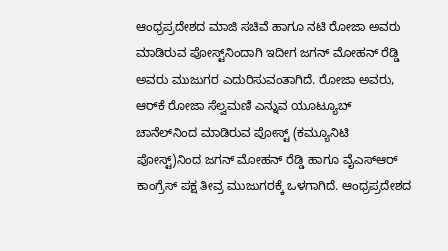ಆಂಧ್ರಪ್ರದೇಶದ ಮಾಜಿ ಸಚಿವೆ ಹಾಗೂ ನಟಿ ರೋಜಾ ಅವರು ಮಾಡಿರುವ ಪೋಸ್ಟ್‌ನಿಂದಾಗಿ ಇದೀಗ ಜಗನ್‌ ಮೋಹನ್‌ ರೆಡ್ಡಿ ಅವರು ಮುಜುಗರ ಎದುರಿಸುವಂತಾಗಿದೆ. ರೋಜಾ ಅವರು, ಆರ್‌ಕೆ ರೋಜಾ ಸೆಲ್ವಮಣಿ ಎನ್ನುವ ಯೂಟ್ಯೂಬ್‌ ಚಾನೆಲ್‌ನಿಂದ ಮಾಡಿರುವ ಪೋಸ್ಟ್‌ (ಕಮ್ಯೂನಿಟಿ ಪೋಸ್ಟ್‌)ನಿಂದ ಜಗನ್‌ ಮೋಹನ್‌ ರೆಡ್ಡಿ ಹಾಗೂ ವೈಎಸ್‌ಆರ್‌ ಕಾಂಗ್ರೆಸ್‌ ಪಕ್ಷ ತೀವ್ರ ಮುಜುಗರಕ್ಕೆ ಒಳಗಾಗಿದೆ. ಆಂಧ್ರಪ್ರದೇಶದ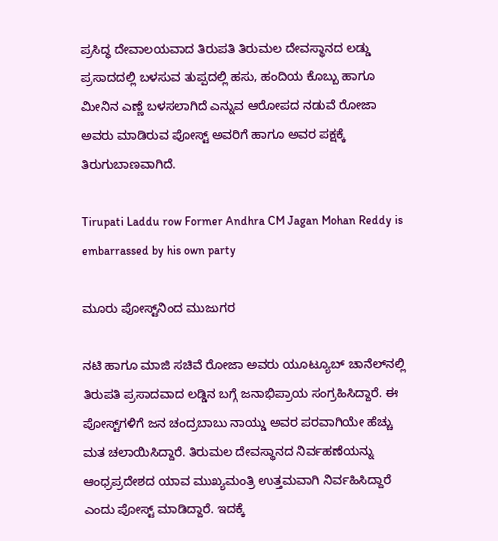ಪ್ರಸಿದ್ಧ ದೇವಾಲಯವಾದ ತಿರುಪತಿ ತಿರುಮಲ ದೇವಸ್ಥಾನದ ಲಡ್ಡು ಪ್ರಸಾದದಲ್ಲಿ ಬಳಸುವ ತುಪ್ಪದಲ್ಲಿ ಹಸು, ಹಂದಿಯ ಕೊಬ್ಬು ಹಾಗೂ ಮೀನಿನ ಎಣ್ಣೆ ಬಳಸಲಾಗಿದೆ ಎನ್ನುವ ಆರೋಪದ ನಡುವೆ ರೋಜಾ ಅವರು ಮಾಡಿರುವ ಪೋಸ್ಟ್‌ ಅವರಿಗೆ ಹಾಗೂ ಅವರ ಪಕ್ಷಕ್ಕೆ ತಿರುಗುಬಾಣವಾಗಿದೆ.

Tirupati Laddu row Former Andhra CM Jagan Mohan Reddy is embarrassed by his own party

ಮೂರು ಪೋಸ್ಟ್‌ನಿಂದ ಮುಜುಗರ

ನಟಿ ಹಾಗೂ ಮಾಜಿ ಸಚಿವೆ ರೋಜಾ ಅವರು ಯೂಟ್ಯೂಬ್‌ ಚಾನೆಲ್‌ನಲ್ಲಿ ತಿರುಪತಿ ಪ್ರಸಾದವಾದ ಲಡ್ಡಿನ ಬಗ್ಗೆ ಜನಾಭಿಪ್ರಾಯ ಸಂಗ್ರಹಿಸಿದ್ದಾರೆ. ಈ ಪೋಸ್ಟ್‌ಗಳಿಗೆ ಜನ ಚಂದ್ರಬಾಬು ನಾಯ್ಡು ಅವರ ಪರವಾಗಿಯೇ ಹೆಚ್ಚು ಮತ ಚಲಾಯಿಸಿದ್ದಾರೆ. ತಿರುಮಲ ದೇವಸ್ಥಾನದ ನಿರ್ವಹಣೆಯನ್ನು ಆಂಧ್ರಪ್ರದೇಶದ ಯಾವ ಮುಖ್ಯಮಂತ್ರಿ ಉತ್ತಮವಾಗಿ ನಿರ್ವಹಿಸಿದ್ದಾರೆ ಎಂದು ಪೋಸ್ಟ್‌ ಮಾಡಿದ್ದಾರೆ. ಇದಕ್ಕೆ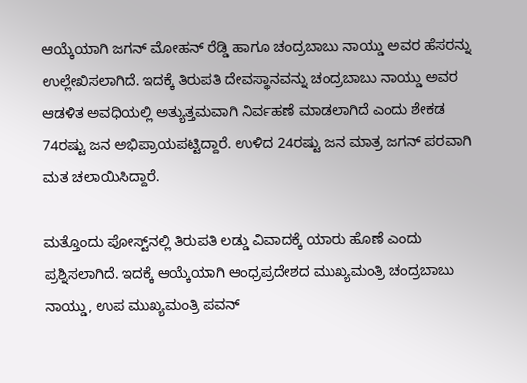ಆಯ್ಕೆಯಾಗಿ ಜಗನ್‌ ಮೋಹನ್‌ ರೆಡ್ಡಿ ಹಾಗೂ ಚಂದ್ರಬಾಬು ನಾಯ್ಡು ಅವರ ಹೆಸರನ್ನು ಉಲ್ಲೇಖಿಸಲಾಗಿದೆ. ಇದಕ್ಕೆ ತಿರುಪತಿ ದೇವಸ್ಥಾನವನ್ನು ಚಂದ್ರಬಾಬು ನಾಯ್ಡು ಅವರ ಆಡಳಿತ ಅವಧಿಯಲ್ಲಿ ಅತ್ಯುತ್ತಮವಾಗಿ ನಿರ್ವಹಣೆ ಮಾಡಲಾಗಿದೆ ಎಂದು ಶೇಕಡ 74ರಷ್ಟು ಜನ ಅಭಿಪ್ರಾಯಪಟ್ಟಿದ್ದಾರೆ. ಉಳಿದ 24ರಷ್ಟು ಜನ ಮಾತ್ರ ಜಗನ್‌ ಪರವಾಗಿ ಮತ ಚಲಾಯಿಸಿದ್ದಾರೆ.

ಮತ್ತೊಂದು ಪೋಸ್ಟ್‌ನಲ್ಲಿ ತಿರುಪತಿ ಲಡ್ಡು ವಿವಾದಕ್ಕೆ ಯಾರು ಹೊಣೆ ಎಂದು ಪ್ರಶ್ನಿಸಲಾಗಿದೆ. ಇದಕ್ಕೆ ಆಯ್ಕೆಯಾಗಿ ಆಂಧ್ರಪ್ರದೇಶದ ಮುಖ್ಯಮಂತ್ರಿ ಚಂದ್ರಬಾಬು ನಾಯ್ಡು, ಉಪ ಮುಖ್ಯಮಂತ್ರಿ ಪವನ್‌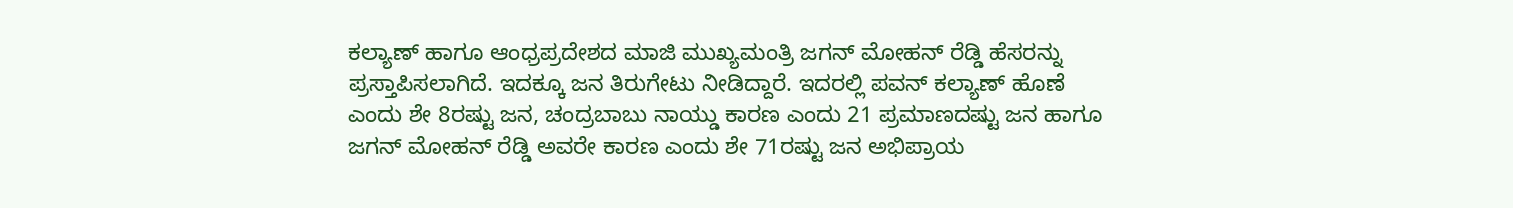ಕಲ್ಯಾಣ್‌ ಹಾಗೂ ಆಂಧ್ರಪ್ರದೇಶದ ಮಾಜಿ ಮುಖ್ಯಮಂತ್ರಿ ಜಗನ್‌ ಮೋಹನ್‌ ರೆಡ್ಡಿ ಹೆಸರನ್ನು ಪ್ರಸ್ತಾಪಿಸಲಾಗಿದೆ. ಇದಕ್ಕೂ ಜನ ತಿರುಗೇಟು ನೀಡಿದ್ದಾರೆ. ಇದರಲ್ಲಿ ಪವನ್‌ ಕಲ್ಯಾಣ್‌ ಹೊಣೆ ಎಂದು ಶೇ 8ರಷ್ಟು ಜನ, ಚಂದ್ರಬಾಬು ನಾಯ್ಡು ಕಾರಣ ಎಂದು 21 ಪ್ರಮಾಣದಷ್ಟು ಜನ ಹಾಗೂ ಜಗನ್‌ ಮೋಹನ್‌ ರೆಡ್ಡಿ ಅವರೇ ಕಾರಣ ಎಂದು ಶೇ 71ರಷ್ಟು ಜನ ಅಭಿಪ್ರಾಯ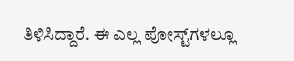ತಿಳಿಸಿದ್ದಾರೆ. ಈ ಎಲ್ಲ ಪೋಸ್ಟ್‌ಗಳಲ್ಲೂ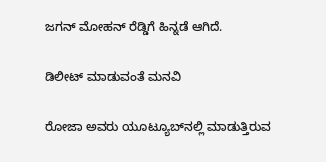ಜಗನ್‌ ಮೋಹನ್‌ ರೆಡ್ಡಿಗೆ ಹಿನ್ನಡೆ ಆಗಿದೆ.

ಡಿಲೀಟ್‌ ಮಾಡುವಂತೆ ಮನವಿ

ರೋಜಾ ಅವರು ಯೂಟ್ಯೂಬ್‌ನಲ್ಲಿ ಮಾಡುತ್ತಿರುವ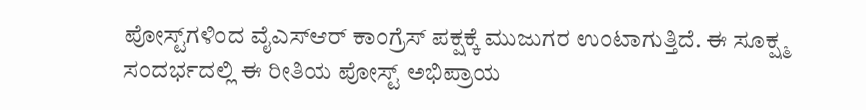ಪೋಸ್ಟ್‌ಗಳಿಂದ ವೈಎಸ್‌ಆರ್‌ ಕಾಂಗ್ರೆಸ್‌ ಪಕ್ಷಕ್ಕೆ ಮುಜುಗರ ಉಂಟಾಗುತ್ತಿದೆ. ಈ ಸೂಕ್ಷ್ಮ ಸಂದರ್ಭದಲ್ಲಿ ಈ ರೀತಿಯ ಪೋಸ್ಟ್‌ ಅಭಿಪ್ರಾಯ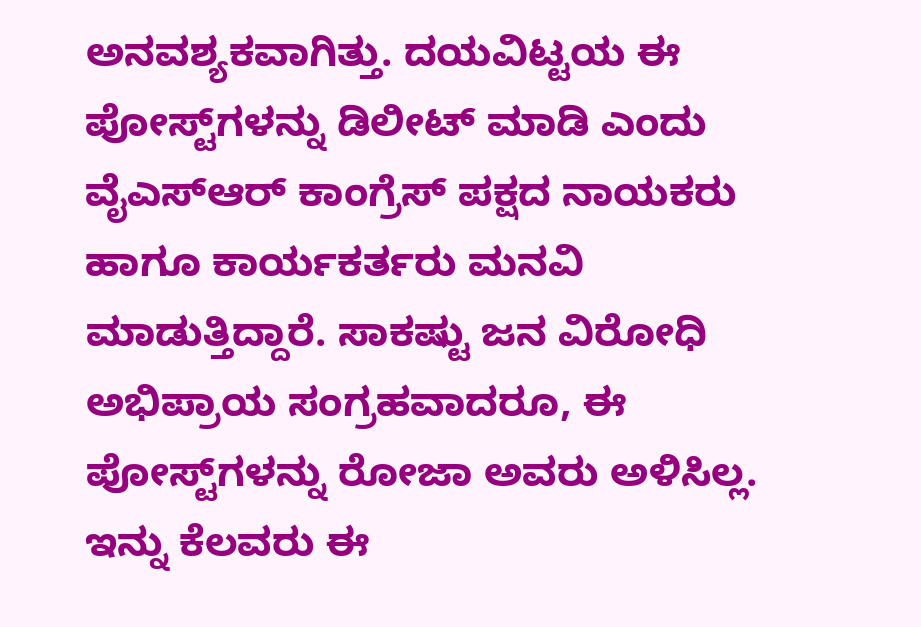ಅನವಶ್ಯಕವಾಗಿತ್ತು. ದಯವಿಟ್ಟಯ ಈ ಪೋಸ್ಟ್‌ಗಳನ್ನು ಡಿಲೀಟ್‌ ಮಾಡಿ ಎಂದು ವೈಎಸ್‌ಆರ್‌ ಕಾಂಗ್ರೆಸ್‌ ಪಕ್ಷದ ನಾಯಕರು ಹಾಗೂ ಕಾರ್ಯಕರ್ತರು ಮನವಿ ಮಾಡುತ್ತಿದ್ದಾರೆ. ಸಾಕಷ್ಟು ಜನ ವಿರೋಧಿ ಅಭಿಪ್ರಾಯ ಸಂಗ್ರಹವಾದರೂ, ಈ ಪೋಸ್ಟ್‌ಗಳನ್ನು ರೋಜಾ ಅವರು ಅಳಿಸಿಲ್ಲ. ಇನ್ನು ಕೆಲವರು ಈ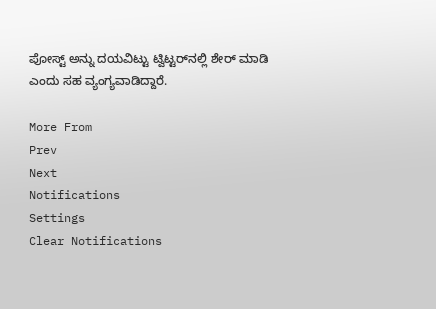ಪೋಸ್ಟ್‌ ಅನ್ನು ದಯವಿಟ್ಟು ಟ್ವಿಟ್ಟರ್‌ನಲ್ಲಿ ಶೇರ್‌ ಮಾಡಿ ಎಂದು ಸಹ ವ್ಯಂಗ್ಯವಾಡಿದ್ದಾರೆ.

More From
Prev
Next
Notifications
Settings
Clear Notifications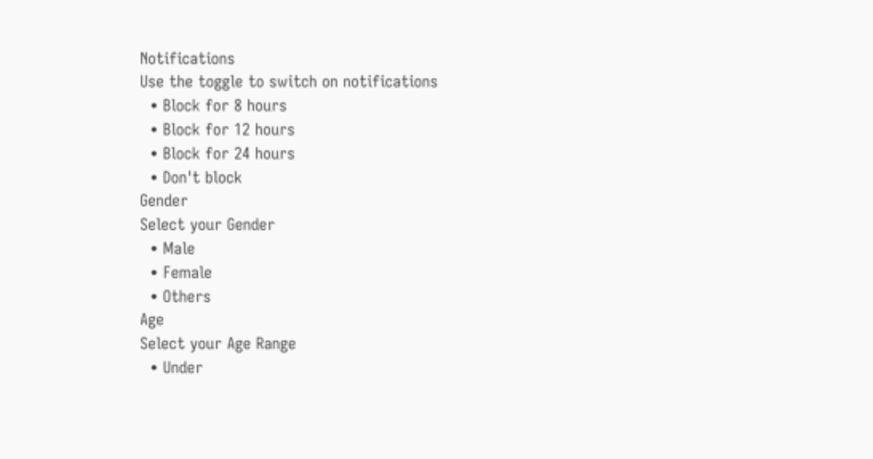Notifications
Use the toggle to switch on notifications
  • Block for 8 hours
  • Block for 12 hours
  • Block for 24 hours
  • Don't block
Gender
Select your Gender
  • Male
  • Female
  • Others
Age
Select your Age Range
  • Under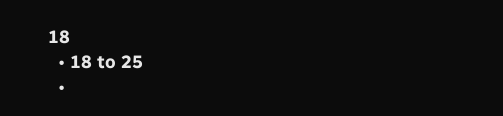18
  • 18 to 25
  •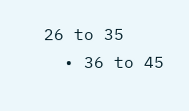26 to 35
  • 36 to 45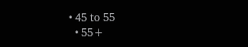• 45 to 55
  • 55+